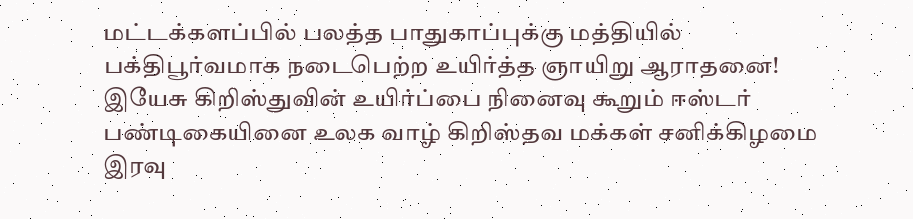மட்டக்களப்பில் பலத்த பாதுகாப்புக்கு மத்தியில் பக்திபூர்வமாக நடைபெற்ற உயிர்த்த ஞாயிறு ஆராதனை!
இயேசு கிறிஸ்துவின் உயிர்ப்பை நினைவு கூறும் ஈஸ்டர் பண்டிகையினை உலக வாழ் கிறிஸ்தவ மக்கள் சனிக்கிழமை இரவு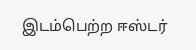இடம்பெற்ற ஈஸ்டர்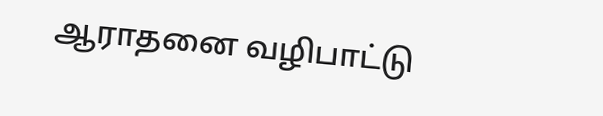ஆராதனை வழிபாட்டு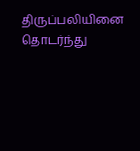திருப்பலியினை தொடர்ந்து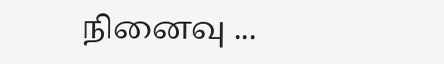நினைவு ...